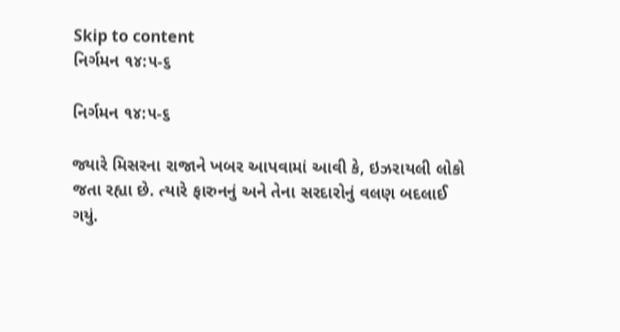Skip to content
નિર્ગમન ૧૪:૫-૬

નિર્ગમન ૧૪:૫-૬

જ્યારે મિસરના રાજાને ખબર આપવામાં આવી કે, ઇઝરાયલી લોકો જતા રહ્યા છે. ત્યારે ફારુનનું અને તેના સરદારોનું વલણ બદલાઈ ગયું.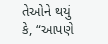તેઓને થયું કે, “આપણે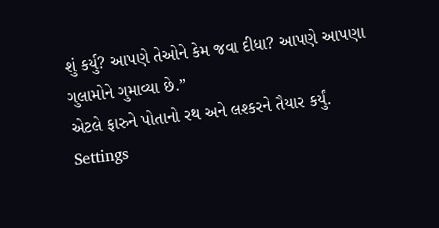શું કર્યુ? આપણે તેઓને કેમ જવા દીધા? આપણે આપણા ગુલામોને ગુમાવ્યા છે.”
એટલે ફારુને પોતાનો રથ અને લશ્કરને તૈયાર કર્યું.
Settings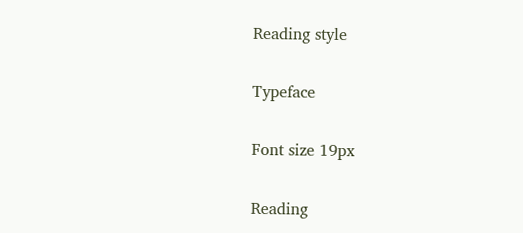Reading style

Typeface

Font size 19px

Reading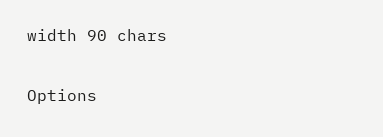width 90 chars

Options